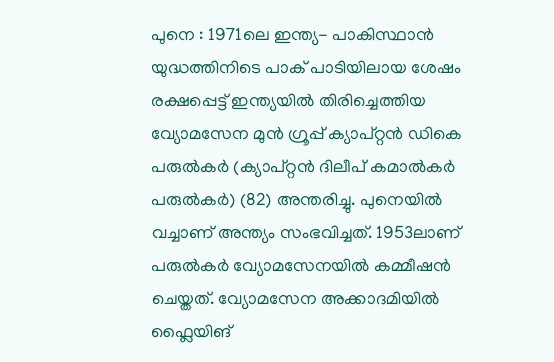പുനെ : 1971ലെ ഇന്ത്യ- പാകിസ്ഥാൻ യുദ്ധത്തിനിടെ പാക് പാടിയിലായ ശേഷം രക്ഷപ്പെട്ട് ഇന്ത്യയിൽ തിരിച്ചെത്തിയ വ്യോമസേന മുൻ ഗ്രൂപ്പ് ക്യാപ്റ്റൻ ഡികെ പരുൽകർ (ക്യാപ്റ്റൻ ദിലീപ് കമാൽകർ പരുൽകർ) (82) അന്തരിച്ചു. പുനെയിൽ വച്ചാണ് അന്ത്യം സംഭവിച്ചത്. 1953ലാണ് പരുൽകർ വ്യോമസേനയിൽ കമ്മീഷൻ ചെയ്തത്. വ്യോമസേന അക്കാദമിയിൽ ഫ്ലൈയിങ്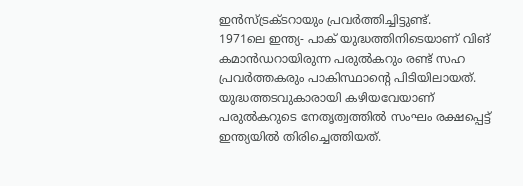ഇൻസ്ട്രക്ടറായും പ്രവർത്തിച്ചിട്ടുണ്ട്.
1971ലെ ഇന്ത്യ- പാക് യുദ്ധത്തിനിടെയാണ് വിങ് കമാൻഡറായിരുന്ന പരുൽകറും രണ്ട് സഹ പ്രവർത്തകരും പാകിസ്ഥാന്റെ പിടിയിലായത്. യുദ്ധത്തടവുകാരായി കഴിയവേയാണ് പരുൽകറുടെ നേതൃത്വത്തിൽ സംഘം രക്ഷപ്പെട്ട് ഇന്ത്യയിൽ തിരിച്ചെത്തിയത്.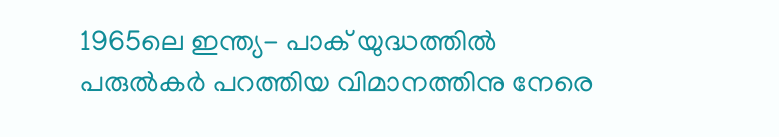1965ലെ ഇന്ത്യ- പാക് യുദ്ധത്തിൽ പരുൽകർ പറത്തിയ വിമാനത്തിനു നേരെ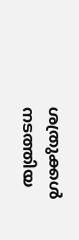ശത്രുക്കൾ നടത്തിയ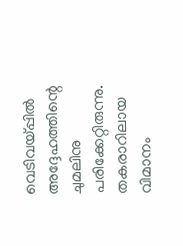വെടിവയ്പ്പിൽ അദ്ദേഹത്തിന്റെ ചുമലിനു പരിക്കേറ്റിരുന്നു. തകരാറിലായ വിമാനം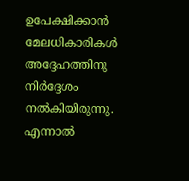ഉപേക്ഷിക്കാൻ മേലധികാരികൾ അദ്ദേഹത്തിനു നിർദ്ദേശം നൽകിയിരുന്നു.
എന്നാൽ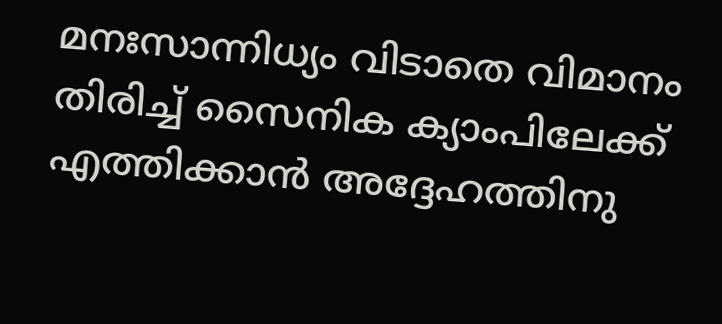മനഃസാന്നിധ്യം വിടാതെ വിമാനം തിരിച്ച് സൈനിക ക്യാംപിലേക്ക് എത്തിക്കാൻ അദ്ദേഹത്തിനു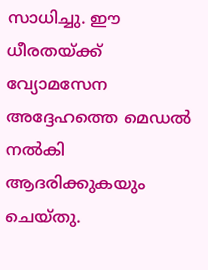സാധിച്ചു. ഈ ധീരതയ്ക്ക് വ്യോമസേന അദ്ദേഹത്തെ മെഡൽ നൽകി ആദരിക്കുകയും ചെയ്തു.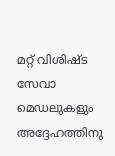മറ്റ് വിശിഷ്ട സേവാ മെഡലുകളും അദ്ദേഹത്തിനു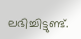ലഭിച്ചിട്ടുണ്ട്.